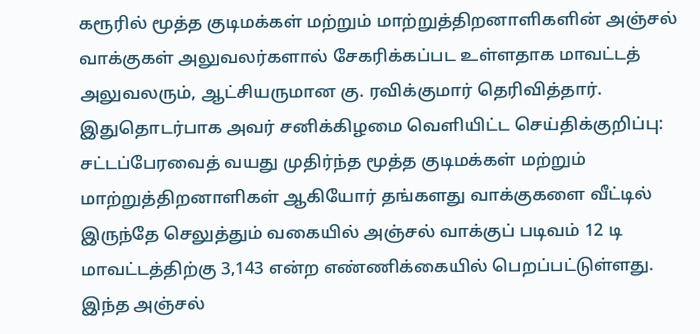கரூரில் மூத்த குடிமக்கள் மற்றும் மாற்றுத்திறனாளிகளின் அஞ்சல் வாக்குகள் அலுவலர்களால் சேகரிக்கப்பட உள்ளதாக மாவட்டத் அலுவலரும், ஆட்சியருமான கு. ரவிக்குமார் தெரிவித்தார்.
இதுதொடர்பாக அவர் சனிக்கிழமை வெளியிட்ட செய்திக்குறிப்பு: சட்டப்பேரவைத் வயது முதிர்ந்த மூத்த குடிமக்கள் மற்றும் மாற்றுத்திறனாளிகள் ஆகியோர் தங்களது வாக்குகளை வீட்டில் இருந்தே செலுத்தும் வகையில் அஞ்சல் வாக்குப் படிவம் 12 டி மாவட்டத்திற்கு 3,143 என்ற எண்ணிக்கையில் பெறப்பட்டுள்ளது.
இந்த அஞ்சல்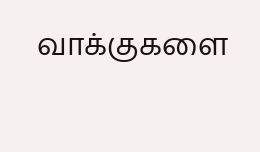வாக்குகளை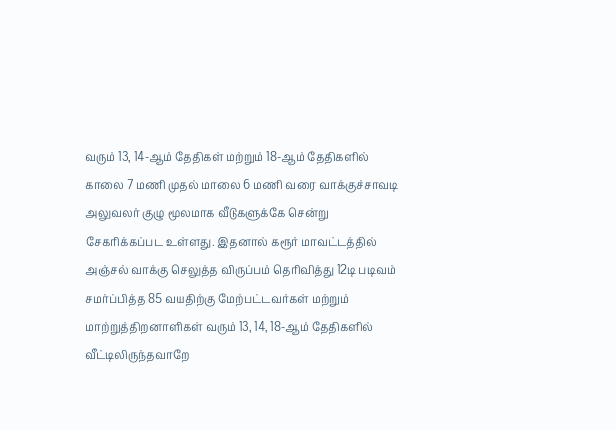வரும் 13, 14-ஆம் தேதிகள் மற்றும் 18-ஆம் தேதிகளில் காலை 7 மணி முதல் மாலை 6 மணி வரை வாக்குச்சாவடி அலுவலர் குழு மூலமாக வீடுகளுக்கே சென்று சேகரிக்கப்பட உள்ளது. இதனால் கரூர் மாவட்டத்தில் அஞ்சல் வாக்கு செலுத்த விருப்பம் தெரிவித்து 12டி படிவம் சமர்ப்பித்த 85 வயதிற்கு மேற்பட்டவர்கள் மற்றும் மாற்றுத்திறனாளிகள் வரும் 13, 14, 18-ஆம் தேதிகளில் வீட்டிலிருந்தவாறே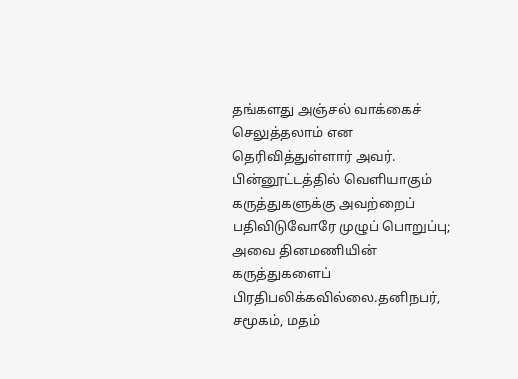தங்களது அஞ்சல் வாக்கைச் செலுத்தலாம் என தெரிவித்துள்ளார் அவர்.
பின்னூட்டத்தில் வெளியாகும் கருத்துகளுக்கு அவற்றைப் பதிவிடுவோரே முழுப் பொறுப்பு; அவை தினமணியின் கருத்துகளைப் பிரதிபலிக்கவில்லை.தனிநபர், சமூகம், மதம்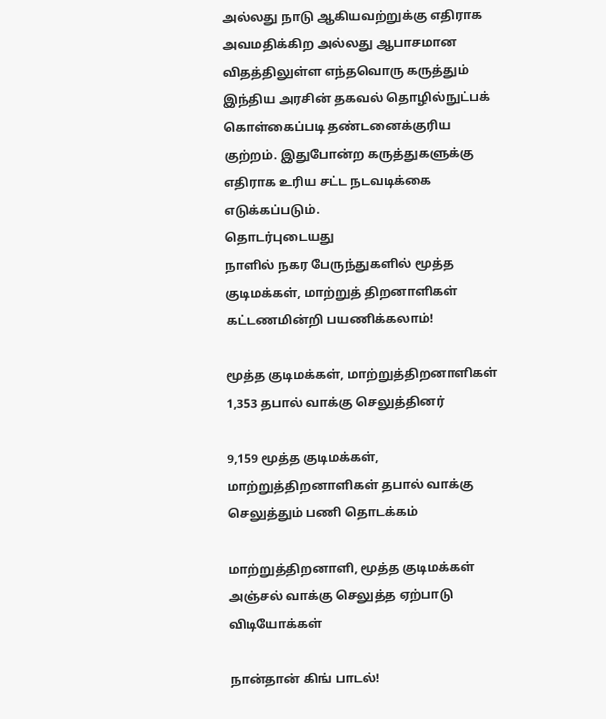அல்லது நாடு ஆகியவற்றுக்கு எதிராக அவமதிக்கிற அல்லது ஆபாசமான விதத்திலுள்ள எந்தவொரு கருத்தும் இந்திய அரசின் தகவல் தொழில்நுட்பக் கொள்கைப்படி தண்டனைக்குரிய குற்றம். இதுபோன்ற கருத்துகளுக்கு எதிராக உரிய சட்ட நடவடிக்கை எடுக்கப்படும்.
தொடர்புடையது
நாளில் நகர பேருந்துகளில் மூத்த குடிமக்கள், மாற்றுத் திறனாளிகள் கட்டணமின்றி பயணிக்கலாம்!

மூத்த குடிமக்கள், மாற்றுத்திறனாளிகள் 1,353 தபால் வாக்கு செலுத்தினர்

9,159 மூத்த குடிமக்கள், மாற்றுத்திறனாளிகள் தபால் வாக்கு செலுத்தும் பணி தொடக்கம்

மாற்றுத்திறனாளி, மூத்த குடிமக்கள் அஞ்சல் வாக்கு செலுத்த ஏற்பாடு
விடியோக்கள்

நான்தான் கிங் பாடல்!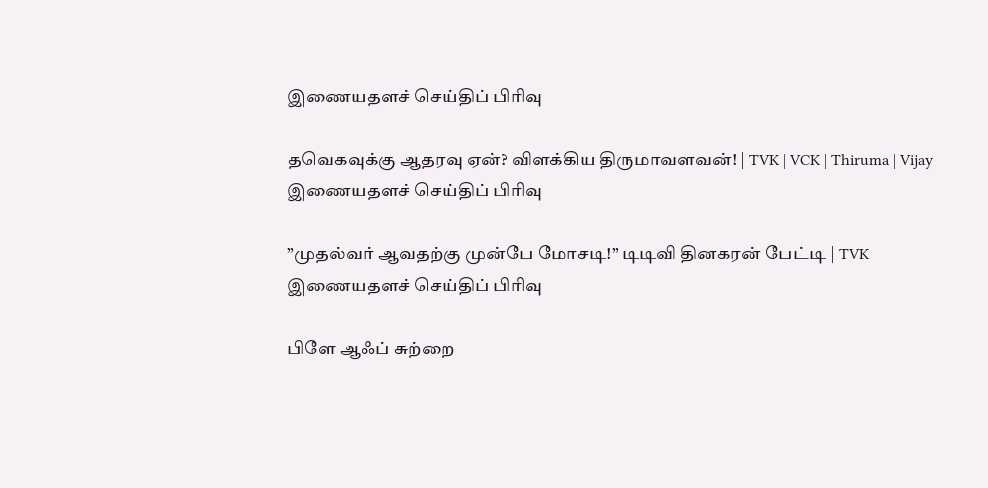இணையதளச் செய்திப் பிரிவு

தவெகவுக்கு ஆதரவு ஏன்? விளக்கிய திருமாவளவன்! | TVK | VCK | Thiruma | Vijay
இணையதளச் செய்திப் பிரிவு

”முதல்வர் ஆவதற்கு முன்பே மோசடி!” டிடிவி தினகரன் பேட்டி | TVK
இணையதளச் செய்திப் பிரிவு

பிளே ஆஃப் சுற்றை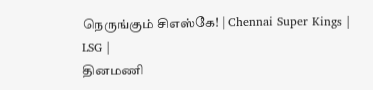நெருங்கும் சிஎஸ்கே! | Chennai Super Kings | LSG |
தினமணி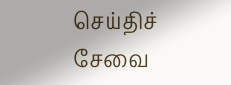செய்திச் சேவை